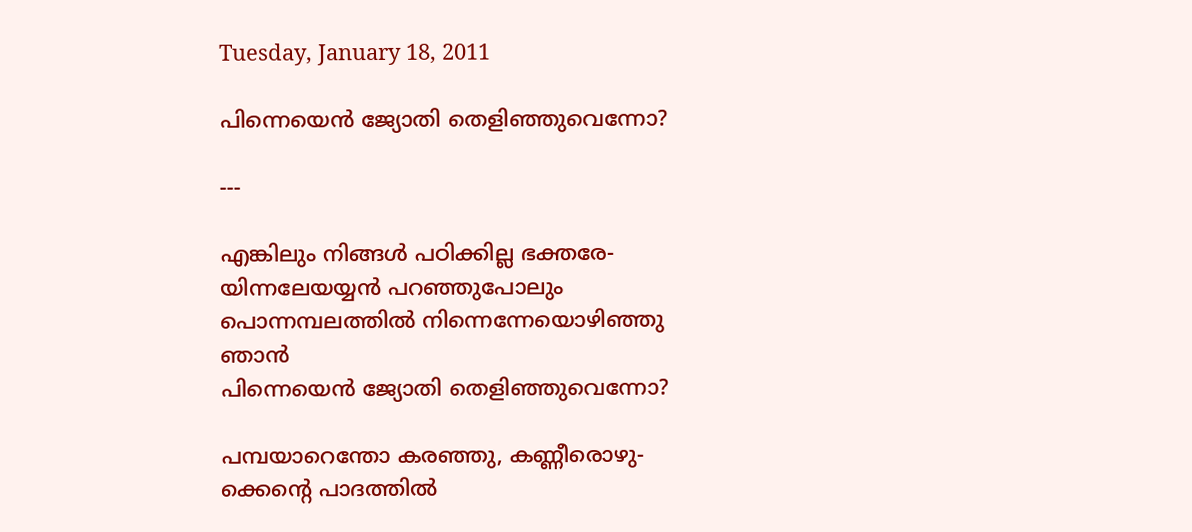Tuesday, January 18, 2011

പിന്നെയെന്‍ ജ്യോതി തെളിഞ്ഞുവെന്നോ?

---

എങ്കിലും നിങ്ങള്‍ പഠിക്കില്ല ഭക്തരേ-
യിന്നലേയയ്യന്‍ പറഞ്ഞുപോലും
പൊന്നമ്പലത്തില്‍ നിന്നെന്നേയൊഴിഞ്ഞു ഞാന്‍
പിന്നെയെന്‍ ജ്യോതി തെളിഞ്ഞുവെന്നോ?

പമ്പയാറെന്തോ കരഞ്ഞു, കണ്ണീരൊഴു-
ക്കെന്റെ പാദത്തില്‍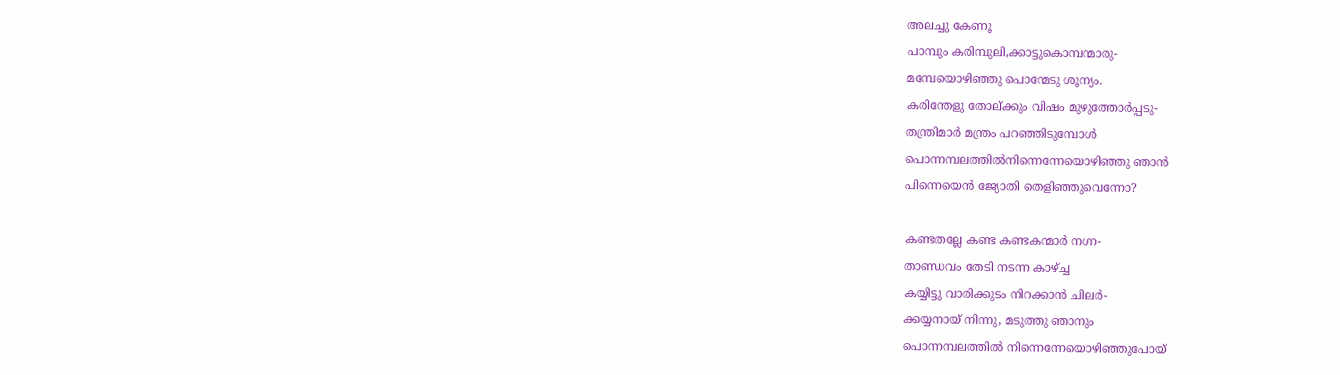അലച്ചു കേണൂ
പാമ്പും കരിമ്പുലി,ക്കാട്ടുകൊമ്പന്മാരു-
മമ്പേയൊഴിഞ്ഞു പൊന്മേടു ശൂന്യം.
കരിന്തേളു തോല്ക്കും വിഷം മുഴുത്തോര്‍പ്പടു-
തന്ത്രിമാര്‍ മന്ത്രം പറഞ്ഞിടുമ്പോള്‍
പൊന്നമ്പലത്തില്‍നിന്നെന്നേയൊഴിഞ്ഞു ഞാന്‍
പിന്നെയെന്‍ ജ്യോതി തെളിഞ്ഞുവെന്നോ?

കണ്ടതല്ലേ കണ്ട കണ്ടകന്മാര്‍ നഗ്ന-
താണ്ഡവം തേടി നടന്ന കാഴ്ച്ച
കയ്യിട്ടു വാരിക്കുടം നിറക്കാന്‍ ചിലര്‍-
ക്കയ്യനായ് നിന്നു, മടുത്തു ഞാനും
പൊന്നമ്പലത്തില്‍ നിന്നെന്നേയൊഴിഞ്ഞുപോയ്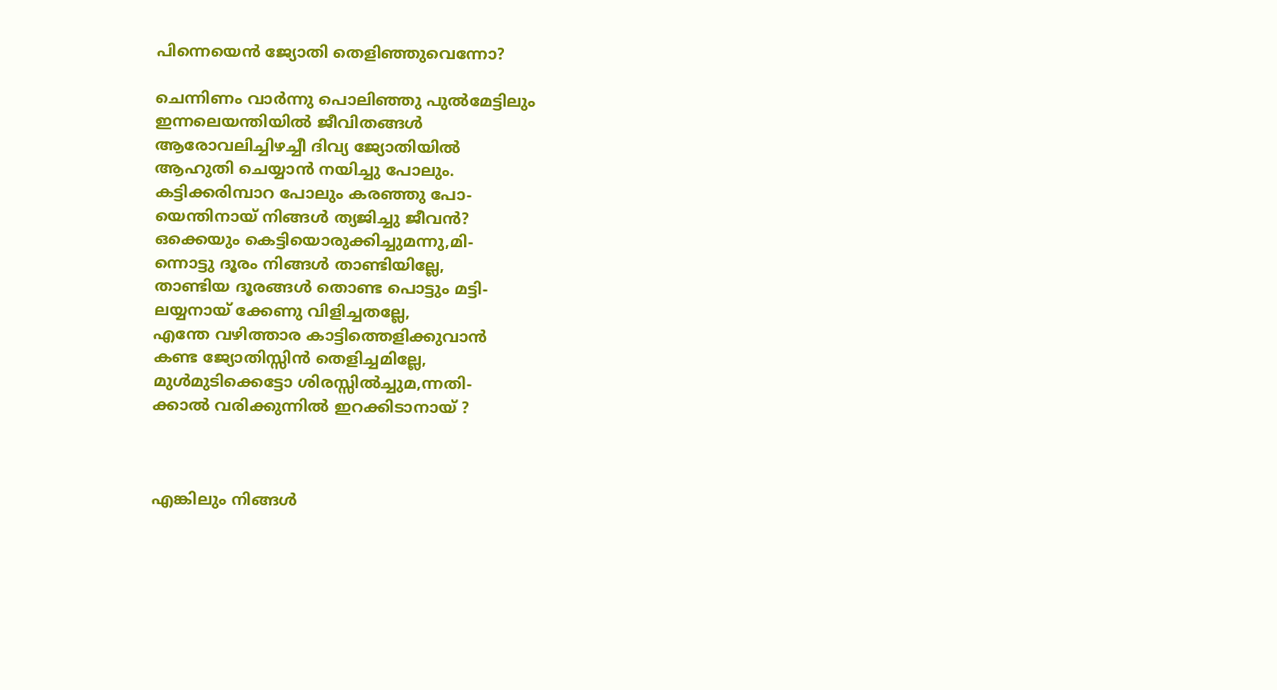പിന്നെയെന്‍ ജ്യോതി തെളിഞ്ഞുവെന്നോ?

ചെന്നിണം വാര്‍ന്നു പൊലിഞ്ഞു പുല്‍മേട്ടിലും
ഇന്നലെയന്തിയില്‍ ജീവിതങ്ങള്‍
ആരോവലിച്ചിഴച്ചീ ദിവ്യ ജ്യോതിയില്‍
ആഹുതി ചെയ്യാന്‍ നയിച്ചു പോലും.
കട്ടിക്കരിമ്പാറ പോലും കരഞ്ഞു പോ-
യെന്തിനായ് നിങ്ങള്‍ ത്യജിച്ചു ജീവന്‍?
ഒക്കെയും കെട്ടിയൊരുക്കിച്ചുമന്നു,മി-
ന്നൊട്ടു ദൂരം നിങ്ങള്‍ താണ്ടിയില്ലേ,
താണ്ടിയ ദൂരങ്ങള്‍ തൊണ്ട പൊട്ടും മട്ടി-
ലയ്യനായ് ക്കേണു വിളിച്ചതല്ലേ,
എന്തേ വഴിത്താര കാട്ടിത്തെളിക്കുവാന്‍
കണ്ട ജ്യോതിസ്സിന്‍ തെളിച്ചമില്ലേ,
മുള്‍മുടിക്കെട്ടോ ശിരസ്സില്‍ച്ചുമ,ന്നതി-
ക്കാല്‍ വരിക്കുന്നില്‍ ഇറക്കിടാനായ് ?



എങ്കിലും നിങ്ങള്‍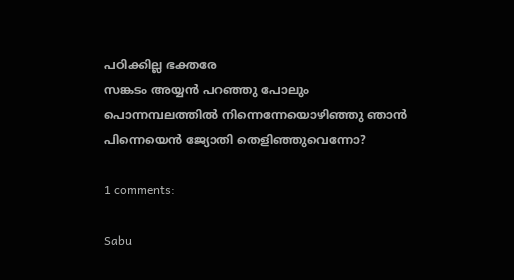പഠിക്കില്ല ഭക്തരേ
സങ്കടം അയ്യന്‍ പറഞ്ഞു പോലും
പൊന്നമ്പലത്തില്‍ നിന്നെന്നേയൊഴിഞ്ഞു ഞാന്‍
പിന്നെയെന്‍ ജ്യോതി തെളിഞ്ഞുവെന്നോ?

1 comments:

Sabu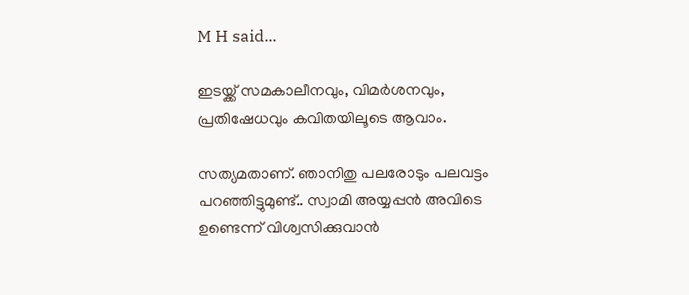M H said...

ഇടയ്ക്ക്‌ സമകാലീനവും, വിമർശനവും, പ്രതിഷേധവും കവിതയിലൂടെ ആവാം.

സത്യമതാണ്‌. ഞാനിതു പലരോടും പലവട്ടം പറഞ്ഞിട്ടുമുണ്ട്‌.. സ്വാമി അയ്യപ്പൻ അവിടെ ഉണ്ടെന്ന് വിശ്വസിക്കുവാൻ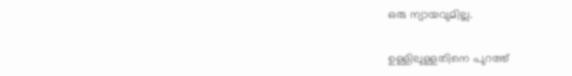ഒരു ന്യായവുമില്ല.

ഉള്ളിലുള്ളതിനെ പുറത്ത്‌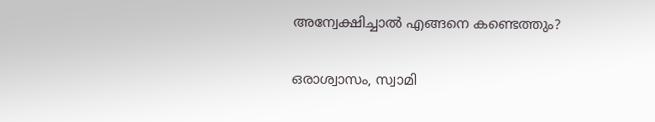അന്വേക്ഷിച്ചാൽ എങ്ങനെ കണ്ടെത്തും?

ഒരാശ്വാസം, സ്വാമി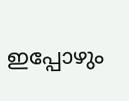ഇപ്പോഴും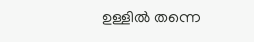ഉള്ളിൽ തന്നെ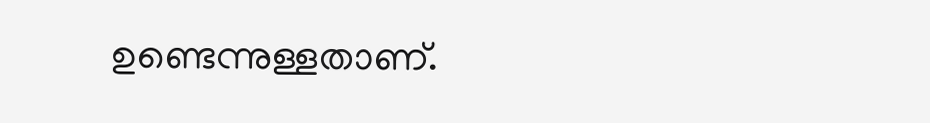ഉണ്ടെന്നുള്ളതാണ്‌.